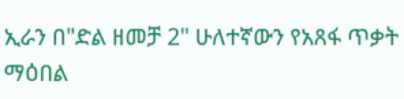ኢራን በ"ድል ዘመቻ 2" ሁለተኛውን የአጸፋ ጥቃት ማዕበል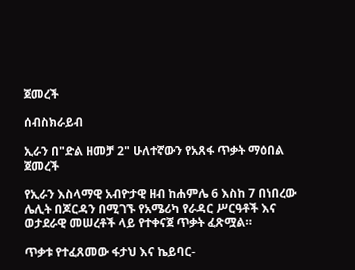ጀመረች

ሰብስክራይብ

ኢራን በ"ድል ዘመቻ 2" ሁለተኛውን የአጸፋ ጥቃት ማዕበል ጀመረች

የኢራን እስላማዊ አብዮታዊ ዘብ ከሐምሌ 6 እስከ 7 በነበረው ሌሊት በጆርዳን በሚገኙ የአሜሪካ የራዳር ሥርዓቶች እና ወታደራዊ መሠረቶች ላይ የተቀናጀ ጥቃት ፈጽሟል።

ጥቃቱ የተፈጸመው ፋታህ እና ኬይባር-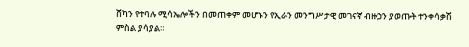ሸካን የተባሉ ሚሳኤሎችን በመጠቀም መሆኑን የኢራን መንግሥታዊ መገናኛ ብዙኃን ያወጡት ተንቀሳቃሽ ምስል ያሳያል።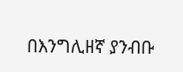በእንግሊዘኛ ያንብቡ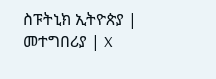ስፑትኒክ ኢትዮጵያ | መተግበሪያ | X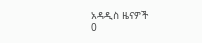አዳዲስ ዜናዎች
0